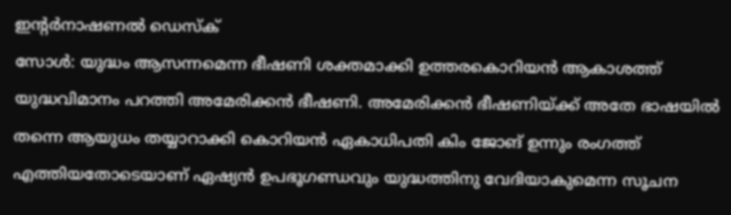ഇന്റർനാഷണൽ ഡെസ്ക്
സോൾ: യുദ്ധം ആസന്നമെന്ന ഭീഷണി ശക്തമാക്കി ഉത്തരകൊറിയൻ ആകാശത്ത് യുദ്ധവിമാനം പറത്തി അമേരിക്കൻ ഭീഷണി. അമേരിക്കൻ ഭീഷണിയ്ക്ക് അതേ ഭാഷയിൽ തന്നെ ആയുധം തയ്യാറാക്കി കൊറിയൻ ഏകാധിപതി കിം ജോങ് ഉന്നും രംഗത്ത് എത്തിയതോടെയാണ് ഏഷ്യൻ ഉപഭൂഗണ്ഡവും യുദ്ധത്തിനു വേദിയാകുമെന്ന സൂചന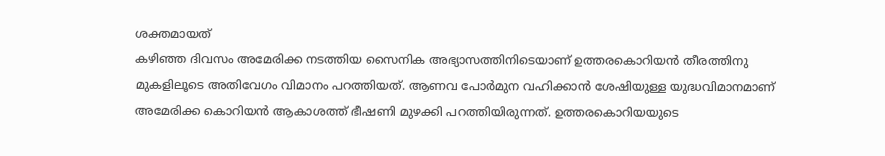ശക്തമായത്
കഴിഞ്ഞ ദിവസം അമേരിക്ക നടത്തിയ സൈനിക അഭ്യാസത്തിനിടെയാണ് ഉത്തരകൊറിയൻ തീരത്തിനു മുകളിലൂടെ അതിവേഗം വിമാനം പറത്തിയത്. ആണവ പോർമുന വഹിക്കാൻ ശേഷിയുള്ള യുദ്ധവിമാനമാണ് അമേരിക്ക കൊറിയൻ ആകാശത്ത് ഭീഷണി മുഴക്കി പറത്തിയിരുന്നത്. ഉത്തരകൊറിയയുടെ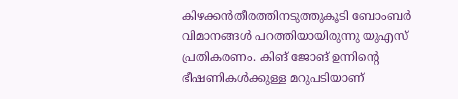കിഴക്കൻതീരത്തിനടുത്തുകൂടി ബോംബർ വിമാനങ്ങൾ പറത്തിയായിരുന്നു യുഎസ് പ്രതികരണം. കിങ് ജോങ് ഉന്നിന്റെ ഭീഷണികൾക്കുള്ള മറുപടിയാണ്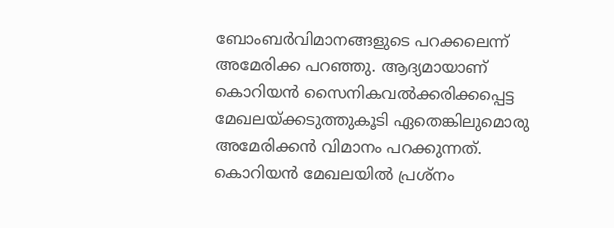ബോംബർവിമാനങ്ങളുടെ പറക്കലെന്ന് അമേരിക്ക പറഞ്ഞു. ആദ്യമായാണ് കൊറിയൻ സൈനികവൽക്കരിക്കപ്പെട്ട മേഖലയ്ക്കടുത്തുകൂടി ഏതെങ്കിലുമൊരു അമേരിക്കൻ വിമാനം പറക്കുന്നത്. കൊറിയൻ മേഖലയിൽ പ്രശ്നം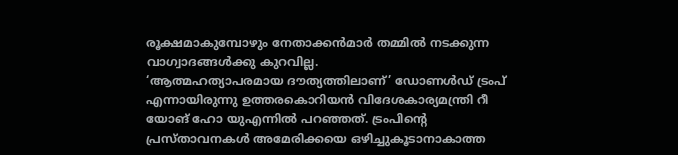രൂക്ഷമാകുമ്പോഴും നേതാക്കൻമാർ തമ്മിൽ നടക്കുന്ന വാഗ്വാദങ്ങൾക്കു കുറവില്ല.
‘ആത്മഹത്യാപരമായ ദൗത്യത്തിലാണ്’ ഡോണൾഡ് ട്രംപ് എന്നായിരുന്നു ഉത്തരകൊറിയൻ വിദേശകാര്യമന്ത്രി റീ യോങ് ഹോ യുഎന്നിൽ പറഞ്ഞത്. ട്രംപിന്റെ പ്രസ്താവനകൾ അമേരിക്കയെ ഒഴിച്ചുകൂടാനാകാത്ത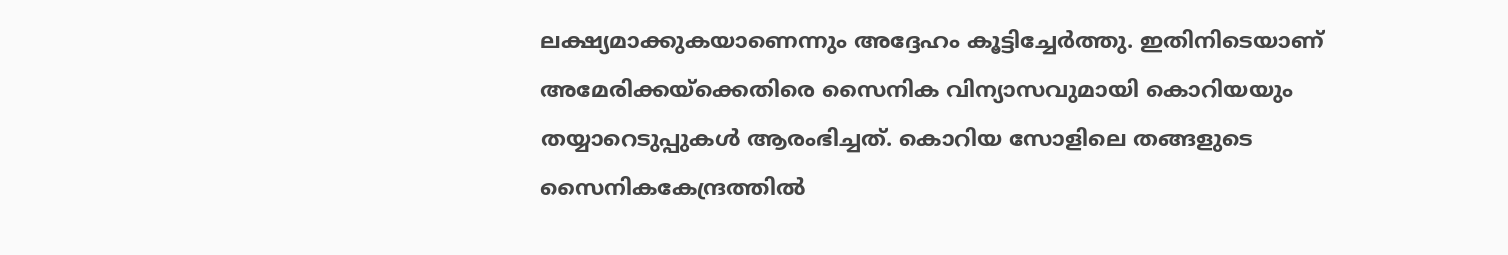ലക്ഷ്യമാക്കുകയാണെന്നും അദ്ദേഹം കൂട്ടിച്ചേർത്തു. ഇതിനിടെയാണ് അമേരിക്കയ്ക്കെതിരെ സൈനിക വിന്യാസവുമായി കൊറിയയും തയ്യാറെടുപ്പുകൾ ആരംഭിച്ചത്. കൊറിയ സോളിലെ തങ്ങളുടെ സൈനികകേന്ദ്രത്തിൽ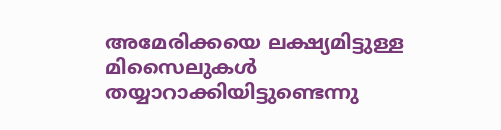അമേരിക്കയെ ലക്ഷ്യമിട്ടുള്ള മിസൈലുകൾ തയ്യാറാക്കിയിട്ടുണ്ടെന്നു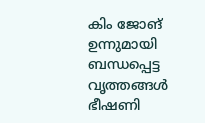കിം ജോങ് ഉന്നുമായി ബന്ധപ്പെട്ട വൃത്തങ്ങൾ ഭീഷണി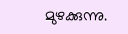മുഴക്കുന്നു.